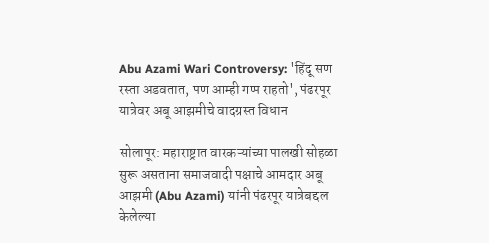Abu Azami Wari Controversy: 'हिंदू सण रस्ता अडवतात, पण आम्ही गप्प राहतो', पंढरपूर यात्रेवर अबू आझमीचे वादग्रस्त विधान

सोलापूर: महाराष्ट्रात वारकऱ्यांच्या पालखी सोहळा सुरू असताना समाजवादी पक्षाचे आमदार अबू आझमी (Abu Azami) यांनी पंढरपूर यात्रेबद्दल केलेल्या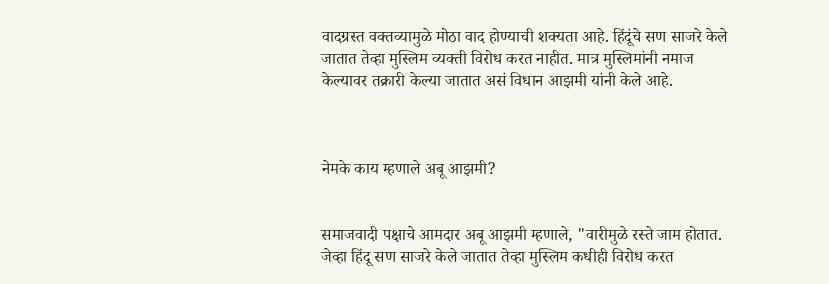वादग्रस्त वक्तव्यामुळे मोठा वाद होण्याची शक्यता आहे. हिंदूंचे सण साजरे केले जातात तेव्हा मुस्लिम व्यक्ती विरोध करत नाहीत. मात्र मुस्लिमांनी नमाज केल्यावर तक्रारी केल्या जातात असं विधान आझमी यांनी केले आहे.



नेमके काय म्हणाले अबू आझमी?


समाजवादी पक्षाचे आमदार अबू आझमी म्हणाले, "वारीमुळे रस्ते जाम होतात. जेव्हा हिंदू सण साजरे केले जातात तेव्हा मुस्लिम कधीही विरोध करत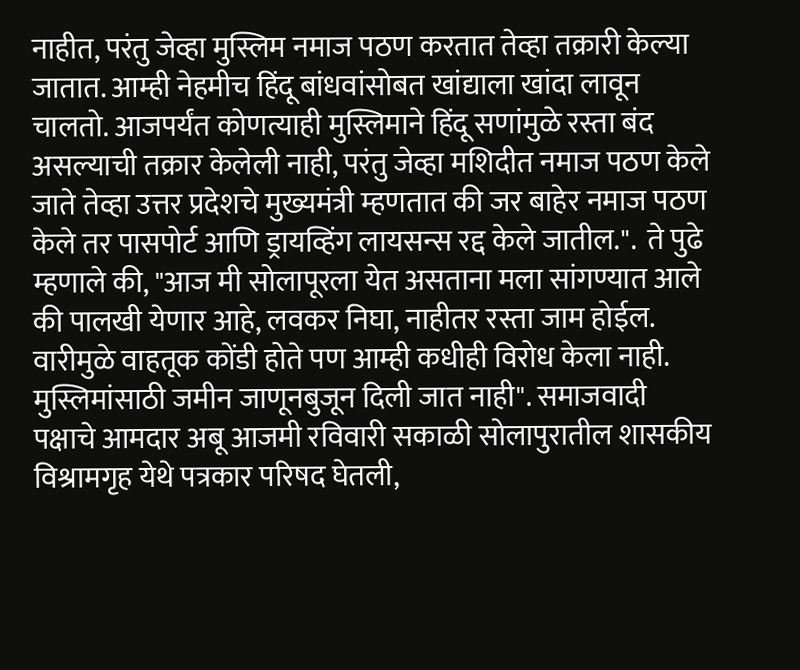नाहीत, परंतु जेव्हा मुस्लिम नमाज पठण करतात तेव्हा तक्रारी केल्या जातात. आम्ही नेहमीच हिंदू बांधवांसोबत खांद्याला खांदा लावून चालतो. आजपर्यंत कोणत्याही मुस्लिमाने हिंदू सणांमुळे रस्ता बंद असल्याची तक्रार केलेली नाही, परंतु जेव्हा मशिदीत नमाज पठण केले जाते तेव्हा उत्तर प्रदेशचे मुख्यमंत्री म्हणतात की जर बाहेर नमाज पठण केले तर पासपोर्ट आणि ड्रायव्हिंग लायसन्स रद्द केले जातील.".  ते पुढे म्हणाले की, "आज मी सोलापूरला येत असताना मला सांगण्यात आले की पालखी येणार आहे, लवकर निघा, नाहीतर रस्ता जाम होईल. वारीमुळे वाहतूक कोंडी होते पण आम्ही कधीही विरोध केला नाही. मुस्लिमांसाठी जमीन जाणूनबुजून दिली जात नाही". समाजवादी पक्षाचे आमदार अबू आजमी रविवारी सकाळी सोलापुरातील शासकीय विश्रामगृह येथे पत्रकार परिषद घेतली,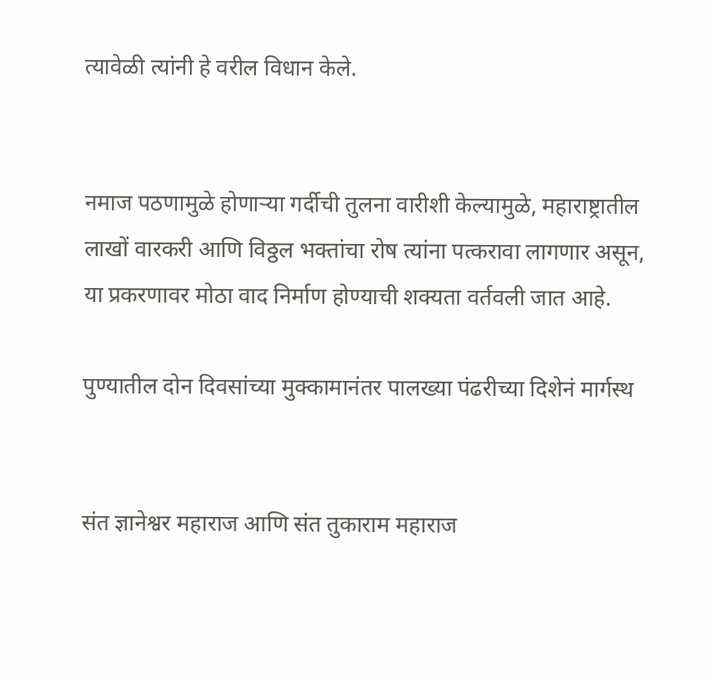त्यावेळी त्यांनी हे वरील विधान केले.


नमाज पठणामुळे होणाऱ्या गर्दीची तुलना वारीशी केल्यामुळे, महाराष्ट्रातील लाखों वारकरी आणि विठ्ठल भक्तांचा रोष त्यांना पत्करावा लागणार असून, या प्रकरणावर मोठा वाद निर्माण होण्याची शक्यता वर्तवली जात आहे.

पुण्यातील दोन दिवसांच्या मुक्कामानंतर पालख्या पंढरीच्या दिशेनं मार्गस्थ


संत ज्ञानेश्वर महाराज आणि संत तुकाराम महाराज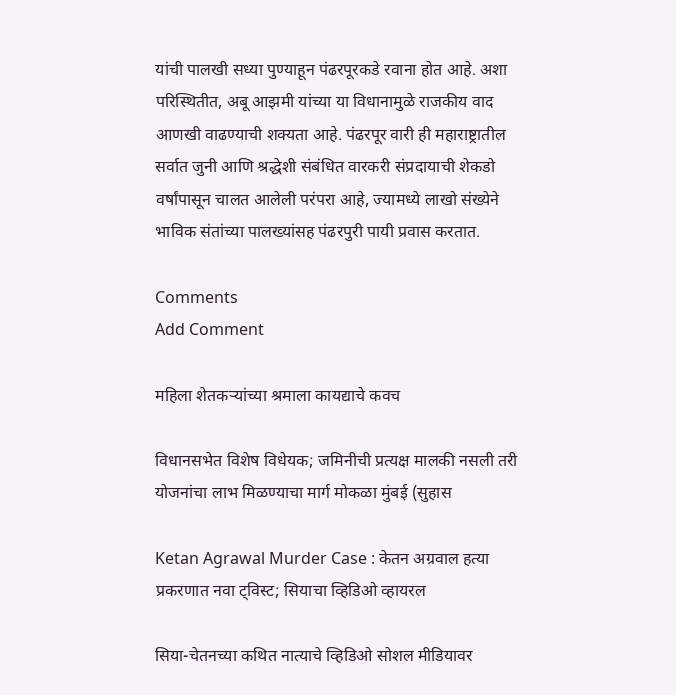यांची पालखी सध्या पुण्याहून पंढरपूरकडे रवाना होत आहे. अशा परिस्थितीत, अबू आझमी यांच्या या विधानामुळे राजकीय वाद आणखी वाढण्याची शक्यता आहे. पंढरपूर वारी ही महाराष्ट्रातील सर्वात जुनी आणि श्रद्धेशी संबंधित वारकरी संप्रदायाची शेकडो वर्षांपासून चालत आलेली परंपरा आहे, ज्यामध्ये लाखो संख्येने भाविक संतांच्या पालख्यांसह पंढरपुरी पायी प्रवास करतात.

Comments
Add Comment

महिला शेतकऱ्यांच्या श्रमाला कायद्याचे कवच

विधानसभेत विशेष विधेयक; जमिनीची प्रत्यक्ष मालकी नसली तरी योजनांचा लाभ मिळण्याचा मार्ग मोकळा मुंबई (सुहास

Ketan Agrawal Murder Case : केतन अग्रवाल हत्या प्रकरणात नवा ट्विस्ट; सियाचा व्हिडिओ व्हायरल

सिया-चेतनच्या कथित नात्याचे व्हिडिओ सोशल मीडियावर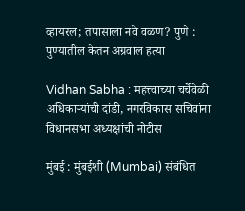व्हायरल; तपासाला नवे वळण? पुणे : पुण्यातील केतन अग्रवाल हत्या

Vidhan Sabha : महत्त्वाच्या चर्चेवेळी अधिकाऱ्यांची दांडी, नगरविकास सचिवांना विधानसभा अध्यक्षांची नोटीस

मुंबई : मुंबईशी (Mumbai) संबंधित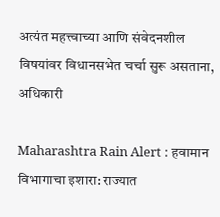अत्यंत महत्त्वाच्या आणि संवेदनशील विषयांवर विधानसभेत चर्चा सुरू असताना, अधिकारी

Maharashtra Rain Alert : हवामान विभागाचा इशारा: राज्यात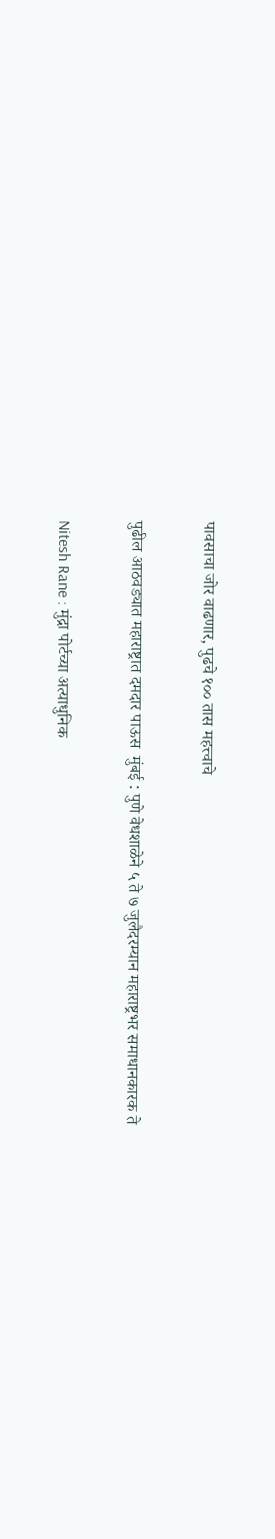पावसाचा जोर वाढणार, पुढचे १०० तास महत्त्वाचे

पुढील आठवड्यात महाराष्ट्रात दमदार पाऊस  मुंबई : पुणे वेधशाळेने ५ ते ७ जुलैदरम्यान महाराष्ट्रभर समाधानकारक ते

Nitesh Rane : मुंद्रा पोर्टच्या अत्याधुनिक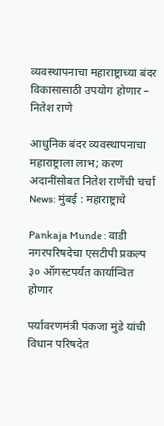व्यवस्थापनाचा महाराष्ट्राच्या बंदर विकासासाठी उपयोग होणार – नितेश राणे

आधुनिक बंदर व्यवस्थापनाचा महाराष्ट्राला लाभ; करण अदानींसोबत नितेश राणेंची चर्चा News: मुंबई : महाराष्ट्राचे

Pankaja Munde : वाडी नगरपरिषदेचा एसटीपी प्रकल्प ३० ऑगस्टपर्यंत कार्यान्वित होणार

पर्यावरणमंत्री पंकजा मुंडे यांची विधान परिषदेत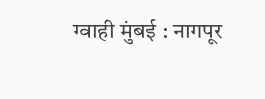ग्वाही मुंबई : नागपूर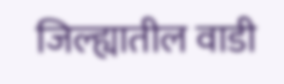जिल्ह्यातील वाडी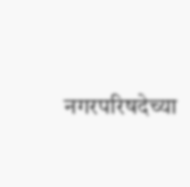नगरपरिषदेच्या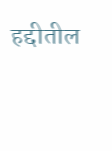हद्दीतील